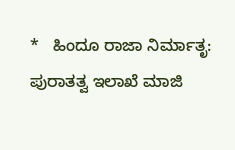*   ಹಿಂದೂ ರಾಜಾ ನಿರ್ಮಾತೃ: ಪುರಾತತ್ವ ಇಲಾಖೆ ಮಾಜಿ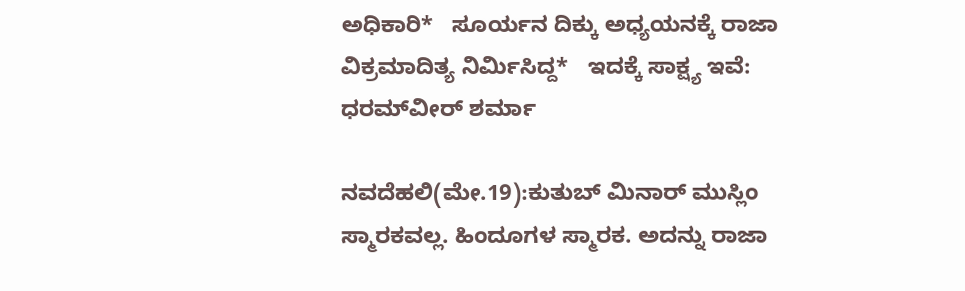ಅಧಿಕಾರಿ*   ಸೂರ್ಯನ ದಿಕ್ಕು ಅಧ್ಯಯನಕ್ಕೆ ರಾಜಾ ವಿಕ್ರಮಾದಿತ್ಯ ನಿರ್ಮಿಸಿದ್ದ*   ಇದಕ್ಕೆ ಸಾಕ್ಷ್ಯ ಇವೆ: ಧರಮ್‌ವೀರ್‌ ಶರ್ಮಾ

ನವದೆಹಲಿ(ಮೇ.19):ಕುತುಬ್‌ ಮಿನಾರ್‌ ಮುಸ್ಲಿಂ ಸ್ಮಾರಕವಲ್ಲ. ಹಿಂದೂಗಳ ಸ್ಮಾರಕ. ಅದನ್ನು ರಾಜಾ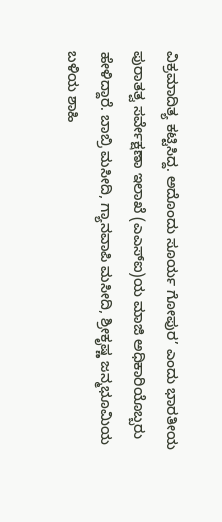ವಿಕ್ರಮಾದಿತ್ಯ ಕಟ್ಟಿಸಿದ್ದ. ಅದೊಂದು ಸೂರ್ಯ ಗೋಪುರ’ ಎಂದು ಭಾರತೀಯ ಪುರಾತತ್ವ ಸರ್ವೇಕ್ಷಣಾ ಇಲಾಖೆ (ಎಎಸ್‌ಐ)ಯ ಮಾಜಿ ಅಧಿಕಾರಿಯೊಬ್ಬರು ಹೇಳಿದ್ದಾರೆ. ಬಾಬ್ರಿ ಮಸೀದಿ, ಗ್ಯಾನವಾಪಿ ಮಸೀದಿ, ಶ್ರೀಕೃಷ್ಣ ಜನ್ಮಭೂಮಿಯ ಬಳಿಯ ಶಾಹಿ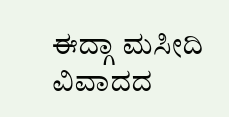ಈದ್ಗಾ ಮಸೀದಿ ವಿವಾದದ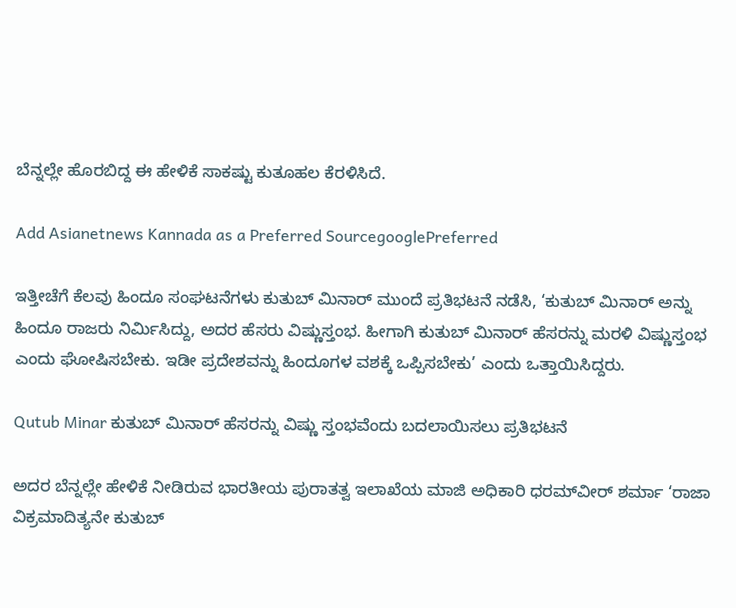ಬೆನ್ನಲ್ಲೇ ಹೊರಬಿದ್ದ ಈ ಹೇಳಿಕೆ ಸಾಕಷ್ಟು ಕುತೂಹಲ ಕೆರಳಿಸಿದೆ.

Add Asianetnews Kannada as a Preferred SourcegooglePreferred

ಇತ್ತೀಚೆಗೆ ಕೆಲವು ಹಿಂದೂ ಸಂಘಟನೆಗಳು ಕುತುಬ್‌ ಮಿನಾರ್‌ ಮುಂದೆ ಪ್ರತಿಭಟನೆ ನಡೆಸಿ, ‘ಕುತುಬ್‌ ಮಿನಾರ್‌ ಅನ್ನು ಹಿಂದೂ ರಾಜರು ನಿರ್ಮಿಸಿದ್ದು, ಅದರ ಹೆಸರು ವಿಷ್ಣುಸ್ತಂಭ. ಹೀಗಾಗಿ ಕುತುಬ್‌ ಮಿನಾರ್‌ ಹೆಸರನ್ನು ಮರಳಿ ವಿಷ್ಣುಸ್ತಂಭ ಎಂದು ಘೋಷಿಸಬೇಕು. ಇಡೀ ಪ್ರದೇಶವನ್ನು ಹಿಂದೂಗಳ ವಶಕ್ಕೆ ಒಪ್ಪಿಸಬೇಕು’ ಎಂದು ಒತ್ತಾಯಿಸಿದ್ದರು.

Qutub Minar ಕುತುಬ್‌ ಮಿನಾರ್‌ ಹೆಸರನ್ನು ವಿಷ್ಣು ಸ್ತಂಭವೆಂದು ಬದಲಾಯಿಸಲು ಪ್ರತಿಭಟನೆ

ಅದರ ಬೆನ್ನಲ್ಲೇ ಹೇಳಿಕೆ ನೀಡಿರುವ ಭಾರತೀಯ ಪುರಾತತ್ವ ಇಲಾಖೆಯ ಮಾಜಿ ಅಧಿಕಾರಿ ಧರಮ್‌ವೀರ್‌ ಶರ್ಮಾ ‘ರಾಜಾ ವಿಕ್ರಮಾದಿತ್ಯನೇ ಕುತುಬ್‌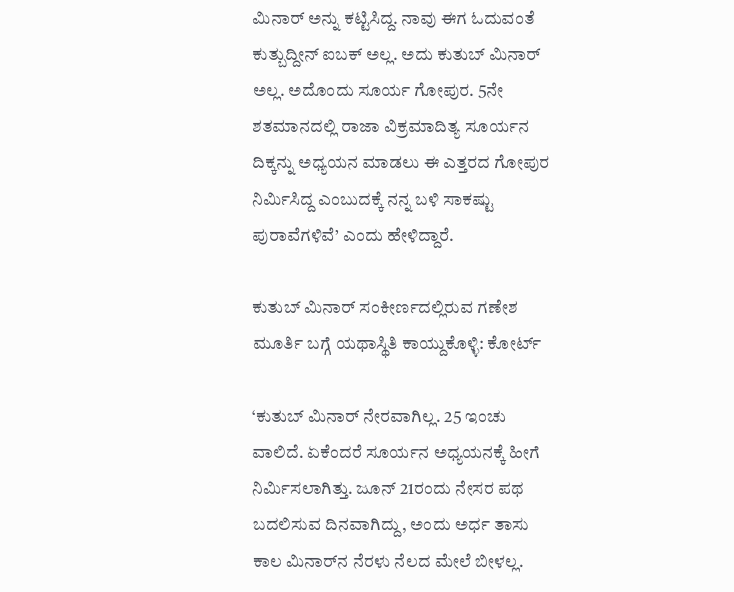ಮಿನಾರ್‌ ಅನ್ನು ಕಟ್ಟಿಸಿದ್ದ. ನಾವು ಈಗ ಓದುವಂತೆ ಕುತ್ಬುದ್ದೀನ್‌ ಐಬಕ್‌ ಅಲ್ಲ. ಅದು ಕುತುಬ್‌ ಮಿನಾರ್‌ ಅಲ್ಲ. ಅದೊಂದು ಸೂರ್ಯ ಗೋಪುರ. 5ನೇ ಶತಮಾನದಲ್ಲಿ ರಾಜಾ ವಿಕ್ರಮಾದಿತ್ಯ ಸೂರ್ಯನ ದಿಕ್ಕನ್ನು ಅಧ್ಯಯನ ಮಾಡಲು ಈ ಎತ್ತರದ ಗೋಪುರ ನಿರ್ಮಿಸಿದ್ದ ಎಂಬುದಕ್ಕೆ ನನ್ನ ಬಳಿ ಸಾಕಷ್ಟು ಪುರಾವೆಗಳಿವೆ’ ಎಂದು ಹೇಳಿದ್ದಾರೆ.

ಕುತುಬ್ ಮಿನಾರ್ ಸಂಕೀರ್ಣದಲ್ಲಿರುವ ಗಣೇಶ ಮೂರ್ತಿ ಬಗ್ಗೆ ಯಥಾಸ್ಥಿತಿ ಕಾಯ್ದುಕೊಳ್ಳಿ: ಕೋರ್ಟ್‌

‘ಕುತುಬ್‌ ಮಿನಾರ್‌ ನೇರವಾಗಿಲ್ಲ. 25 ಇಂಚು ವಾಲಿದೆ. ಏಕೆಂದರೆ ಸೂರ್ಯನ ಅಧ್ಯಯನಕ್ಕೆ ಹೀಗೆ ನಿರ್ಮಿಸಲಾಗಿತ್ತು. ಜೂನ್‌ 21ರಂದು ನೇಸರ ಪಥ ಬದಲಿಸುವ ದಿನವಾಗಿದ್ದು, ಅಂದು ಅರ್ಧ ತಾಸು ಕಾಲ ಮಿನಾರ್‌ನ ನೆರಳು ನೆಲದ ಮೇಲೆ ಬೀಳಲ್ಲ.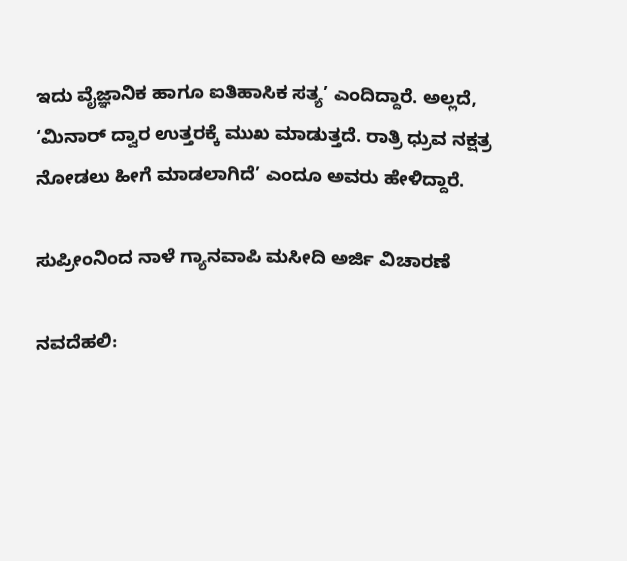ಇದು ವೈಜ್ಞಾನಿಕ ಹಾಗೂ ಐತಿಹಾಸಿಕ ಸತ್ಯ’ ಎಂದಿದ್ದಾರೆ. ಅಲ್ಲದೆ, ‘ಮಿನಾರ್‌ ದ್ವಾರ ಉತ್ತರಕ್ಕೆ ಮುಖ ಮಾಡುತ್ತದೆ. ರಾತ್ರಿ ಧ್ರುವ ನಕ್ಷತ್ರ ನೋಡಲು ಹೀಗೆ ಮಾಡಲಾಗಿದೆ’ ಎಂದೂ ಅವರು ಹೇಳಿದ್ದಾರೆ.

ಸುಪ್ರೀಂನಿಂದ ನಾಳೆ ಗ್ಯಾನವಾಪಿ ಮಸೀದಿ ಅರ್ಜಿ ವಿಚಾರಣೆ

ನವದೆಹಲಿ: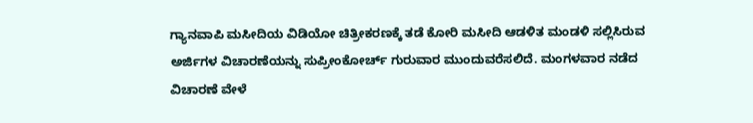ಗ್ಯಾನವಾಪಿ ಮಸೀದಿಯ ವಿಡಿಯೋ ಚಿತ್ರೀಕರಣಕ್ಕೆ ತಡೆ ಕೋರಿ ಮಸೀದಿ ಆಡಳಿತ ಮಂಡಳಿ ಸಲ್ಲಿಸಿರುವ ಅರ್ಜಿಗಳ ವಿಚಾರಣೆಯನ್ನು ಸುಪ್ರೀಂಕೋರ್ಚ್‌ ಗುರುವಾರ ಮುಂದುವರೆಸಲಿದೆ. ಮಂಗಳವಾರ ನಡೆದ ವಿಚಾರಣೆ ವೇಳೆ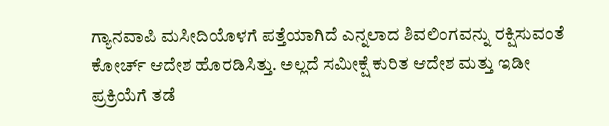ಗ್ಯಾನವಾಪಿ ಮಸೀದಿಯೊಳಗೆ ಪತ್ತೆಯಾಗಿದೆ ಎನ್ನಲಾದ ಶಿವಲಿಂಗವನ್ನು ರಕ್ಷಿಸುವಂತೆ ಕೋರ್ಚ್‌ ಆದೇಶ ಹೊರಡಿಸಿತ್ತು. ಅಲ್ಲದೆ ಸಮೀಕ್ಷೆ ಕುರಿತ ಆದೇಶ ಮತ್ತು ಇಡೀ ಪ್ರಕ್ರಿಯೆಗೆ ತಡೆ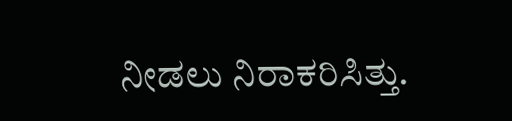ನೀಡಲು ನಿರಾಕರಿಸಿತ್ತು.